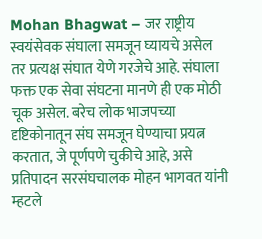Mohan Bhagwat – जर राष्ट्रीय स्वयंसेवक संघाला समजून घ्यायचे असेल तर प्रत्यक्ष संघात येणे गरजेचे आहे. संघाला फक्त एक सेवा संघटना मानणे ही एक मोठी चूक असेल. बरेच लोक भाजपच्या दृष्टिकोनातून संघ समजून घेण्याचा प्रयत्न करतात, जे पूर्णपणे चुकीचे आहे, असे प्रतिपादन सरसंघचालक मोहन भागवत यांनी म्हटले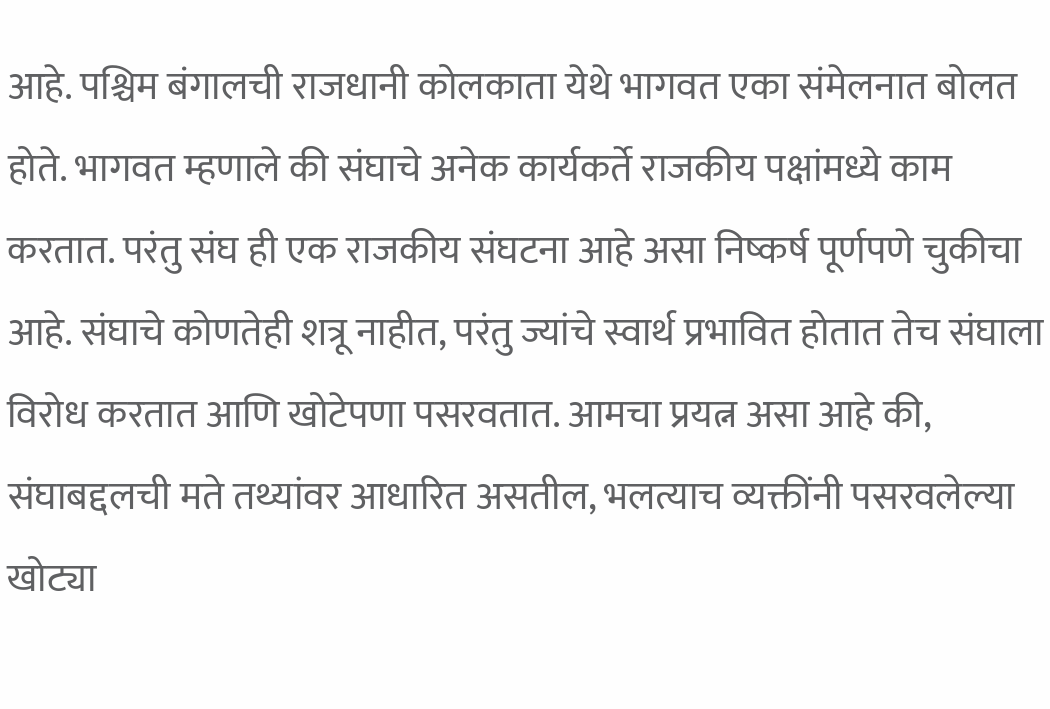आहे. पश्चिम बंगालची राजधानी कोलकाता येथे भागवत एका संमेलनात बोलत होते. भागवत म्हणाले की संघाचे अनेक कार्यकर्ते राजकीय पक्षांमध्ये काम करतात. परंतु संघ ही एक राजकीय संघटना आहे असा निष्कर्ष पूर्णपणे चुकीचा आहे. संघाचे कोणतेही शत्रू नाहीत, परंतु ज्यांचे स्वार्थ प्रभावित होतात तेच संघाला विरोध करतात आणि खोटेपणा पसरवतात. आमचा प्रयत्न असा आहे की, संघाबद्दलची मते तथ्यांवर आधारित असतील, भलत्याच व्यक्तींनी पसरवलेल्या खोट्या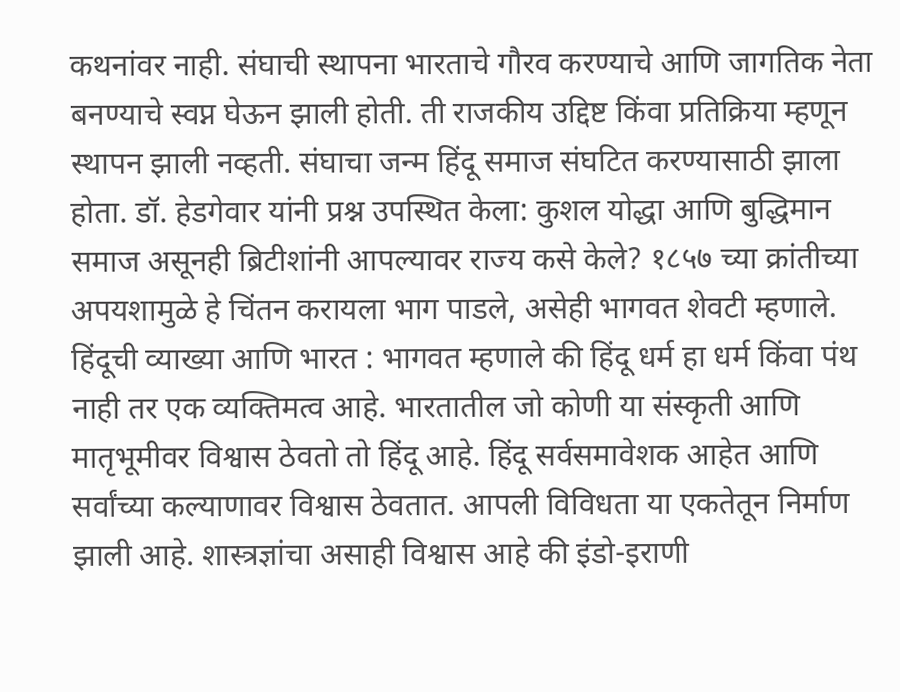कथनांवर नाही. संघाची स्थापना भारताचे गौरव करण्याचे आणि जागतिक नेता बनण्याचे स्वप्न घेऊन झाली होती. ती राजकीय उद्दिष्ट किंवा प्रतिक्रिया म्हणून स्थापन झाली नव्हती. संघाचा जन्म हिंदू समाज संघटित करण्यासाठी झाला होता. डॉ. हेडगेवार यांनी प्रश्न उपस्थित केला: कुशल योद्धा आणि बुद्धिमान समाज असूनही ब्रिटीशांनी आपल्यावर राज्य कसे केले? १८५७ च्या क्रांतीच्या अपयशामुळे हे चिंतन करायला भाग पाडले, असेही भागवत शेवटी म्हणाले. हिंदूची व्याख्या आणि भारत : भागवत म्हणाले की हिंदू धर्म हा धर्म किंवा पंथ नाही तर एक व्यक्तिमत्व आहे. भारतातील जो कोणी या संस्कृती आणि मातृभूमीवर विश्वास ठेवतो तो हिंदू आहे. हिंदू सर्वसमावेशक आहेत आणि सर्वांच्या कल्याणावर विश्वास ठेवतात. आपली विविधता या एकतेतून निर्माण झाली आहे. शास्त्रज्ञांचा असाही विश्वास आहे की इंडो-इराणी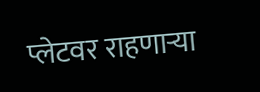प्लेटवर राहणाऱ्या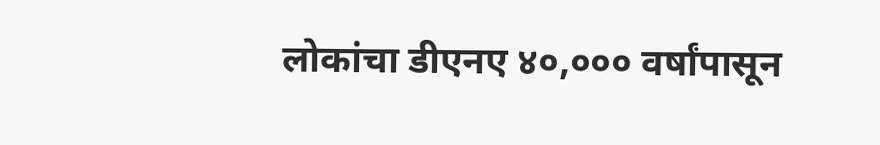लोकांचा डीएनए ४०,००० वर्षांपासून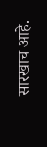सारखाच आहे.